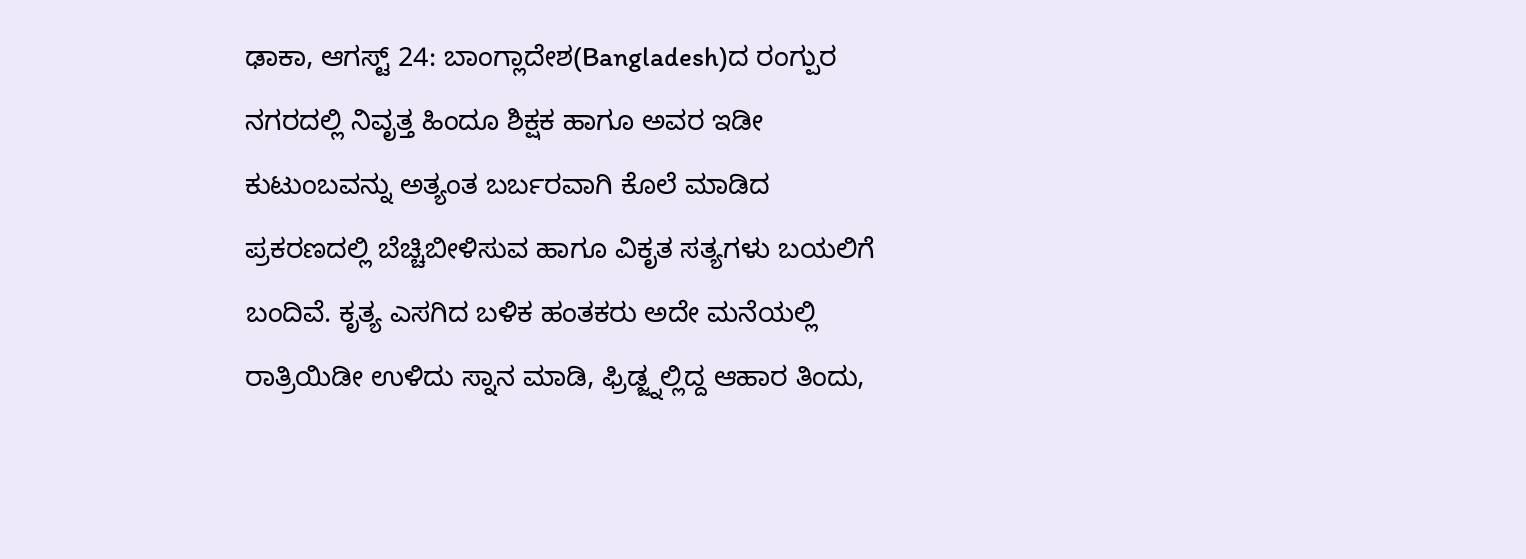ಢಾಕಾ, ಆಗಸ್ಟ್ 24: ಬಾಂಗ್ಲಾದೇಶ(Bangladesh)ದ ರಂಗ್ಪುರ ನಗರದಲ್ಲಿ ನಿವೃತ್ತ ಹಿಂದೂ ಶಿಕ್ಷಕ ಹಾಗೂ ಅವರ ಇಡೀ ಕುಟುಂಬವನ್ನು ಅತ್ಯಂತ ಬರ್ಬರವಾಗಿ ಕೊಲೆ ಮಾಡಿದ ಪ್ರಕರಣದಲ್ಲಿ ಬೆಚ್ಚಿಬೀಳಿಸುವ ಹಾಗೂ ವಿಕೃತ ಸತ್ಯಗಳು ಬಯಲಿಗೆ ಬಂದಿವೆ. ಕೃತ್ಯ ಎಸಗಿದ ಬಳಿಕ ಹಂತಕರು ಅದೇ ಮನೆಯಲ್ಲಿ ರಾತ್ರಿಯಿಡೀ ಉಳಿದು ಸ್ನಾನ ಮಾಡಿ, ಫ್ರಿಡ್ಜ್ನಲ್ಲಿದ್ದ ಆಹಾರ ತಿಂದು,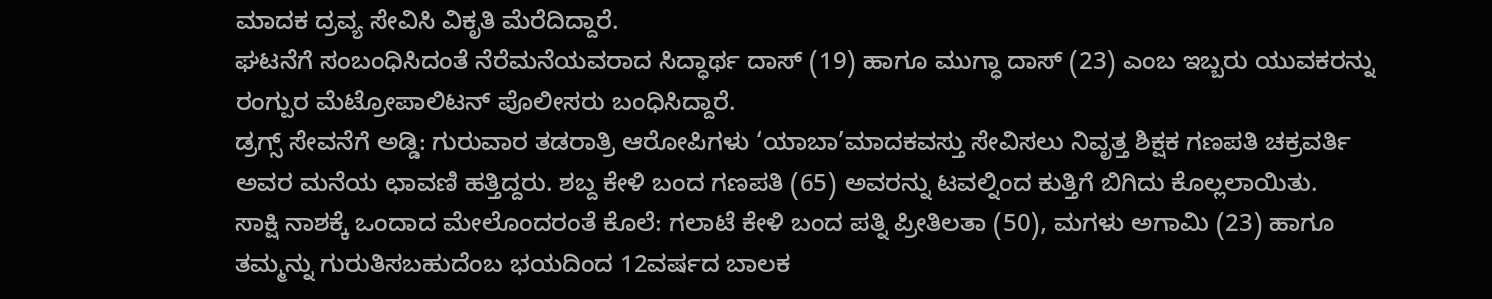ಮಾದಕ ದ್ರವ್ಯ ಸೇವಿಸಿ ವಿಕೃತಿ ಮೆರೆದಿದ್ದಾರೆ.
ಘಟನೆಗೆ ಸಂಬಂಧಿಸಿದಂತೆ ನೆರೆಮನೆಯವರಾದ ಸಿದ್ಧಾರ್ಥ ದಾಸ್ (19) ಹಾಗೂ ಮುಗ್ಧಾ ದಾಸ್ (23) ಎಂಬ ಇಬ್ಬರು ಯುವಕರನ್ನು ರಂಗ್ಪುರ ಮೆಟ್ರೋಪಾಲಿಟನ್ ಪೊಲೀಸರು ಬಂಧಿಸಿದ್ದಾರೆ.
ಡ್ರಗ್ಸ್ ಸೇವನೆಗೆ ಅಡ್ಡಿ: ಗುರುವಾರ ತಡರಾತ್ರಿ ಆರೋಪಿಗಳು ‘ಯಾಬಾ’ಮಾದಕವಸ್ತು ಸೇವಿಸಲು ನಿವೃತ್ತ ಶಿಕ್ಷಕ ಗಣಪತಿ ಚಕ್ರವರ್ತಿ ಅವರ ಮನೆಯ ಛಾವಣಿ ಹತ್ತಿದ್ದರು. ಶಬ್ದ ಕೇಳಿ ಬಂದ ಗಣಪತಿ (65) ಅವರನ್ನು ಟವಲ್ನಿಂದ ಕುತ್ತಿಗೆ ಬಿಗಿದು ಕೊಲ್ಲಲಾಯಿತು.
ಸಾಕ್ಷಿ ನಾಶಕ್ಕೆ ಒಂದಾದ ಮೇಲೊಂದರಂತೆ ಕೊಲೆ: ಗಲಾಟೆ ಕೇಳಿ ಬಂದ ಪತ್ನಿ ಪ್ರೀತಿಲತಾ (50), ಮಗಳು ಅಗಾಮಿ (23) ಹಾಗೂ ತಮ್ಮನ್ನು ಗುರುತಿಸಬಹುದೆಂಬ ಭಯದಿಂದ 12ವರ್ಷದ ಬಾಲಕ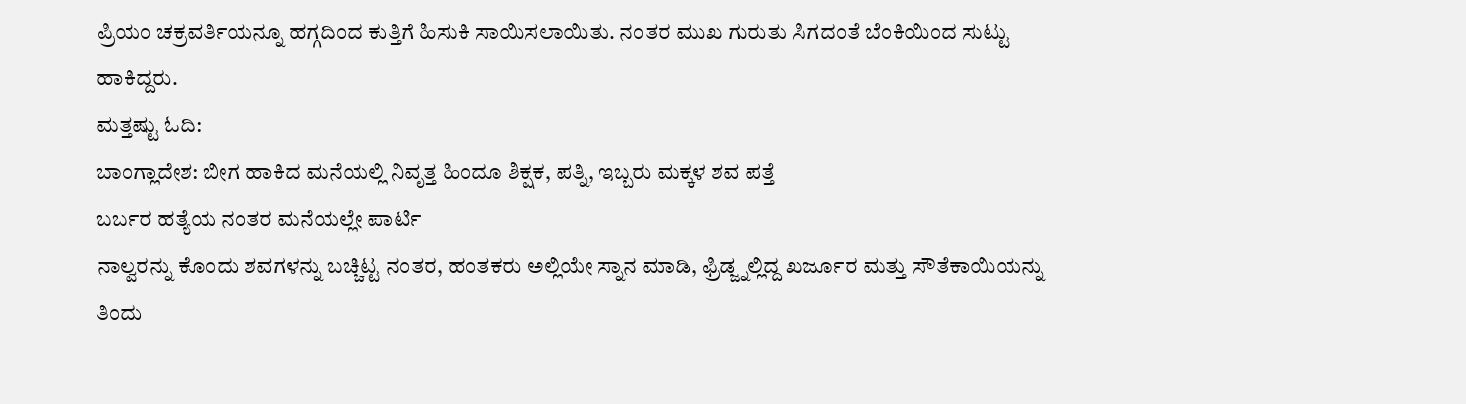ಪ್ರಿಯಂ ಚಕ್ರವರ್ತಿಯನ್ನೂ ಹಗ್ಗದಿಂದ ಕುತ್ತಿಗೆ ಹಿಸುಕಿ ಸಾಯಿಸಲಾಯಿತು. ನಂತರ ಮುಖ ಗುರುತು ಸಿಗದಂತೆ ಬೆಂಕಿಯಿಂದ ಸುಟ್ಟು ಹಾಕಿದ್ದರು.
ಮತ್ತಷ್ಟು ಓದಿ:
ಬಾಂಗ್ಲಾದೇಶ: ಬೀಗ ಹಾಕಿದ ಮನೆಯಲ್ಲಿ ನಿವೃತ್ತ ಹಿಂದೂ ಶಿಕ್ಷಕ, ಪತ್ನಿ, ಇಬ್ಬರು ಮಕ್ಕಳ ಶವ ಪತ್ತೆ
ಬರ್ಬರ ಹತ್ಯೆಯ ನಂತರ ಮನೆಯಲ್ಲೇ ಪಾರ್ಟಿ
ನಾಲ್ವರನ್ನು ಕೊಂದು ಶವಗಳನ್ನು ಬಚ್ಚಿಟ್ಟ ನಂತರ, ಹಂತಕರು ಅಲ್ಲಿಯೇ ಸ್ನಾನ ಮಾಡಿ, ಫ್ರಿಡ್ಜ್ನಲ್ಲಿದ್ದ ಖರ್ಜೂರ ಮತ್ತು ಸೌತೆಕಾಯಿಯನ್ನು ತಿಂದು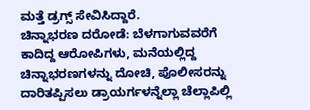ಮತ್ತೆ ಡ್ರಗ್ಸ್ ಸೇವಿಸಿದ್ದಾರೆ.
ಚಿನ್ನಾಭರಣ ದರೋಡೆ: ಬೆಳಗಾಗುವವರೆಗೆ ಕಾದಿದ್ದ ಆರೋಪಿಗಳು, ಮನೆಯಲ್ಲಿದ್ದ ಚಿನ್ನಾಭರಣಗಳನ್ನು ದೋಚಿ, ಪೊಲೀಸರನ್ನು ದಾರಿತಪ್ಪಿಸಲು ಡ್ರಾಯರ್ಗಳನ್ನೆಲ್ಲಾ ಚೆಲ್ಲಾಪಿಲ್ಲಿ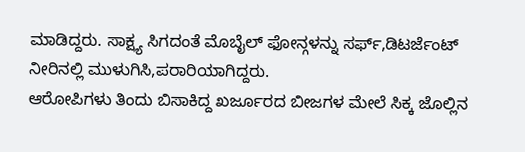ಮಾಡಿದ್ದರು. ಸಾಕ್ಷ್ಯ ಸಿಗದಂತೆ ಮೊಬೈಲ್ ಫೋನ್ಗಳನ್ನು ಸರ್ಫ್,ಡಿಟರ್ಜೆಂಟ್ ನೀರಿನಲ್ಲಿ ಮುಳುಗಿಸಿ,ಪರಾರಿಯಾಗಿದ್ದರು.
ಆರೋಪಿಗಳು ತಿಂದು ಬಿಸಾಕಿದ್ದ ಖರ್ಜೂರದ ಬೀಜಗಳ ಮೇಲೆ ಸಿಕ್ಕ ಜೊಲ್ಲಿನ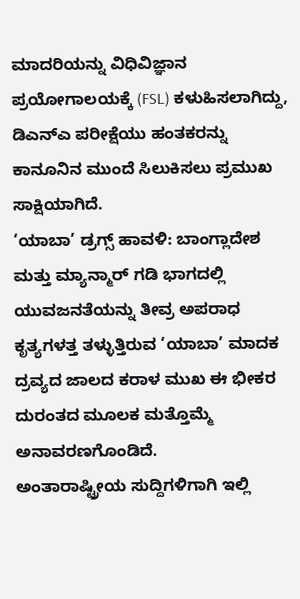ಮಾದರಿಯನ್ನು ವಿಧಿವಿಜ್ಞಾನ ಪ್ರಯೋಗಾಲಯಕ್ಕೆ (FSL) ಕಳುಹಿಸಲಾಗಿದ್ದು, ಡಿಎನ್ಎ ಪರೀಕ್ಷೆಯು ಹಂತಕರನ್ನು ಕಾನೂನಿನ ಮುಂದೆ ಸಿಲುಕಿಸಲು ಪ್ರಮುಖ ಸಾಕ್ಷಿಯಾಗಿದೆ.
‘ಯಾಬಾ’ ಡ್ರಗ್ಸ್ ಹಾವಳಿ: ಬಾಂಗ್ಲಾದೇಶ ಮತ್ತು ಮ್ಯಾನ್ಮಾರ್ ಗಡಿ ಭಾಗದಲ್ಲಿ ಯುವಜನತೆಯನ್ನು ತೀವ್ರ ಅಪರಾಧ ಕೃತ್ಯಗಳತ್ತ ತಳ್ಳುತ್ತಿರುವ ‘ಯಾಬಾ’ ಮಾದಕ ದ್ರವ್ಯದ ಜಾಲದ ಕರಾಳ ಮುಖ ಈ ಭೀಕರ ದುರಂತದ ಮೂಲಕ ಮತ್ತೊಮ್ಮೆ ಅನಾವರಣಗೊಂಡಿದೆ.
ಅಂತಾರಾಷ್ಟ್ರೀಯ ಸುದ್ದಿಗಳಿಗಾಗಿ ಇಲ್ಲಿ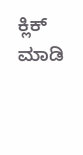ಕ್ಲಿಕ್ ಮಾಡಿ